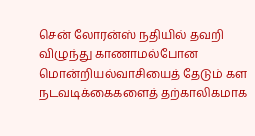சென் லோரன்ஸ் நதியில் தவறி விழுந்து காணாமல்போன மொன்றியல்வாசியைத் தேடும் கள நடவடிக்கைகளைத் தற்காலிகமாக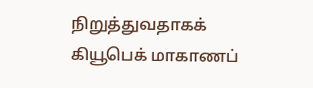நிறுத்துவதாகக் கியூபெக் மாகாணப்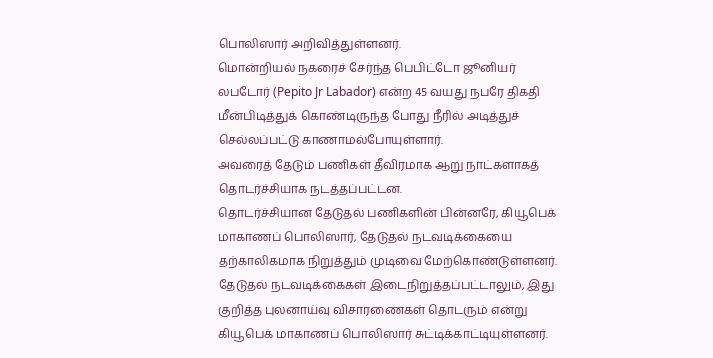பொலிஸார் அறிவித்துள்ளனர்.
மொன்றியல் நகரைச் சேர்ந்த பெபிட்டோ ஜூனியர் லபடோர் (Pepito Jr Labador) என்ற 45 வயது நபரே திகதி மீன்பிடித்துக் கொண்டிருந்த போது நீரில் அடித்துச் செல்லப்பட்டு காணாமல்போயுள்ளார்.
அவரைத் தேடும் பணிகள் தீவிரமாக ஆறு நாட்களாகத் தொடர்ச்சியாக நடத்தப்பட்டன.
தொடர்ச்சியான தேடுதல் பணிகளின் பின்னரே, கியூபெக் மாகாணப் பொலிஸார், தேடுதல் நடவடிக்கையை தற்காலிகமாக நிறுத்தும் முடிவை மேற்கொண்டுள்ளனர்.
தேடுதல் நடவடிக்கைகள் இடைநிறுத்தப்பட்டாலும், இது குறித்த புலனாய்வு விசாரணைகள் தொடரும் என்று கியூபெக் மாகாணப் பொலிஸார் சுட்டிக்காட்டியுள்ளனர்.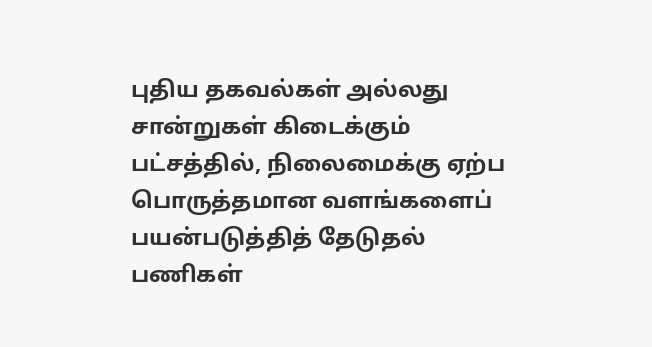புதிய தகவல்கள் அல்லது சான்றுகள் கிடைக்கும் பட்சத்தில், நிலைமைக்கு ஏற்ப பொருத்தமான வளங்களைப் பயன்படுத்தித் தேடுதல் பணிகள்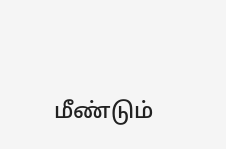மீண்டும்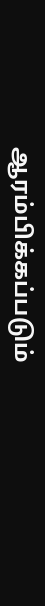ஆரம்பிக்கப்படும்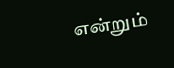என்றும்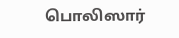பொலிஸார்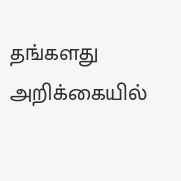தங்களது அறிக்கையில்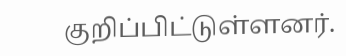குறிப்பிட்டுள்ளனர்.